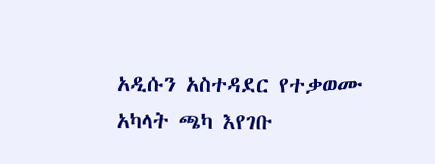አዲሱን አስተዳደር የተቃወሙ አካላት ጫካ እየገቡ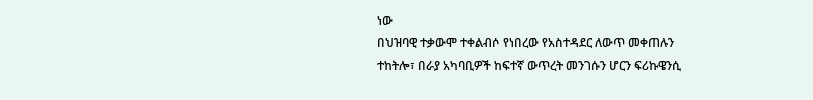ነው
በህዝባዊ ተቃውሞ ተቀልብሶ የነበረው የአስተዳደር ለውጥ መቀጠሉን ተከትሎ፣ በራያ አካባቢዎች ከፍተኛ ውጥረት መንገሱን ሆርን ፍሪኩዌንሲ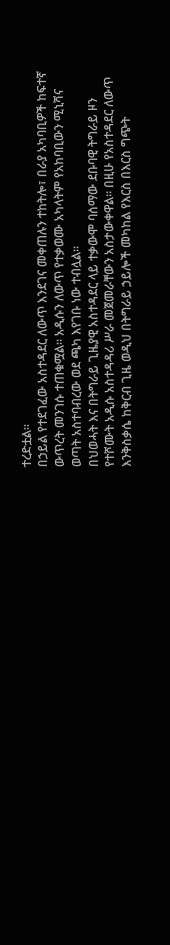ተረድቷል።
በኃይል የተደገፈው አስተዳደር ለውጥ እንደገና መቀጠሉን ተከትሎ፣ በራያ አካባቢዎች ከፍተኛ ውጥረት መንገሱ ተጠቁሟል። አዲሱን ለውጥ የተቃወሙ አካላትም የአከባቢውን ሚኒሻና ወጣት አስተባብረው ወደ ጫካ እየገቡ ነው ተብሏል።
በህወሓት እና በትግራይ ጊዜያዊ አስተዳደር ላይ ተቃውሞ ባሰማው ደቡባዊ ትግራይ ዞን የተሾሙት አዲሱ አስተዳዳሪ ሥራ መጀመራቸውን አስታውቀዋል። በዚሁ የአስተዳደር ለውጥ እንቅስቃሴ ከቅርብ ጊዜ ወዲህ በትግራይ ኃይሎች መካከል የእርስ በእርስ ግጭት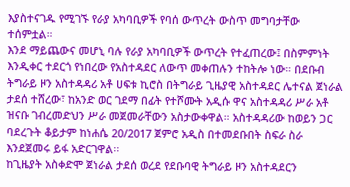እያስተናገዱ የሚገኙ የራያ አካባቢዎች የባሰ ውጥረት ውስጥ መግባታቸው ተሰምቷል።
እንደ ማይጨውና መሆኒ ባሉ የራያ አካባቢዎች ውጥረት የተፈጠረው፤ በስምምነት እንዲቀር ተደርጎ የነበረው የአስተዳደር ለውጥ መቀጠሉን ተከትሎ ነው። በደቡብ ትግራይ ዞን አስተዳዳሪ አቶ ሀፍቱ ኪሮስ በትግራይ ጊዜያዊ አስተዳደር ሌተናል ጀነራል ታደሰ ተሸረው፣ ከአንድ ወር ገደማ በፊት የተሾሙት አዲሱ ዋና አስተዳዳሪ ሥራ አቶ ዝናቡ ገብረመድህን ሥራ መጀመራቸውን አስታውቀዋል። አስተዳዳሪው ከወይን ጋር ባደረጉት ቆይታም ከነሐሴ 20/2017 ጀምሮ አዲስ በተመደቡበት ስፍራ ስራ እንደጀመሩ ይፋ አድርገዋል፡፡
ከጊዜያት አስቀድሞ ጀነራል ታደሰ ወረደ የደቡባዊ ትግራይ ዞን አስተዳደርን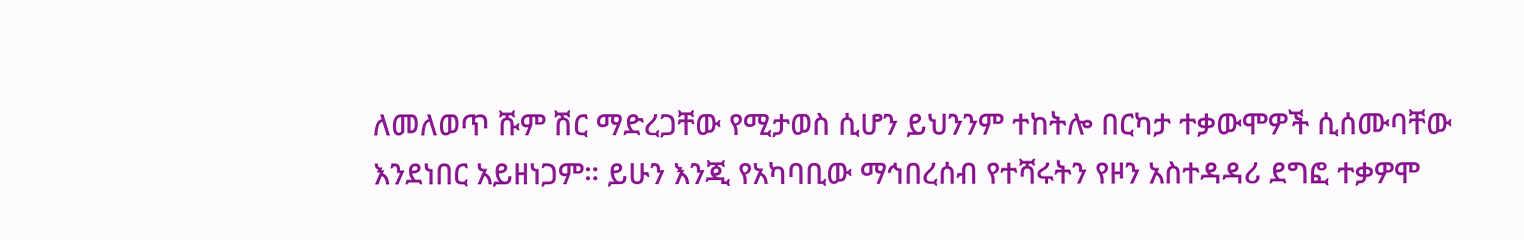ለመለወጥ ሹም ሽር ማድረጋቸው የሚታወስ ሲሆን ይህንንም ተከትሎ በርካታ ተቃውሞዎች ሲሰሙባቸው እንደነበር አይዘነጋም። ይሁን እንጂ የአካባቢው ማኅበረሰብ የተሻሩትን የዞን አስተዳዳሪ ደግፎ ተቃዎሞ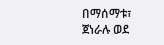በማሰማቱ፣ ጀነራሉ ወደ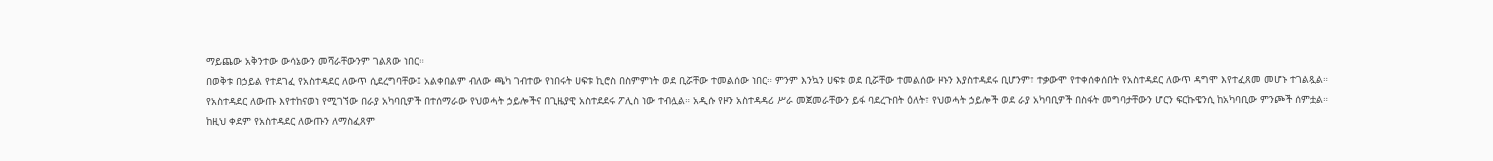ማይጨው አቅንተው ውሳኔውን መሻራቸውንም ገልጸው ነበር።
በወቅቱ በኃይል የተደገፈ የአስተዳደር ለውጥ ሲደረግባቸው፤ አልቀበልም ብለው ጫካ ገብተው የነበሩት ሀፍቱ ኪሮስ በስምምነት ወደ ቢሯቸው ተመልሰው ነበር። ምንም እንኳን ሀፍቱ ወደ ቢሯቸው ተመልሰው ዞኑን እያስተዳደሩ ቢሆንም፣ ተቃውሞ የተቀሰቀሰበት የአስተዳደር ለውጥ ዳግሞ እየተፈጸመ መሆኑ ተገልጿል።
የአስተዳደር ለውጡ እየተከናወነ የሚገኘው በራያ አካባቢዎች በተሰማራው የህወሓት ኃይሎችና በጊዜያዊ አስተደደሩ ፖሊስ ነው ተብሏል። አዲሱ የዞን አስተዳዳሪ ሥራ መጀመራቸውን ይፋ ባደረጉበት ዕለት፣ የህወሓት ኃይሎች ወደ ራያ አካባቢዎች በስፋት መግባታቸውን ሆርን ፍርኩዌንሲ ከአካባቢው ምንጮች ሰምቷል።
ከዚህ ቀደም የአስተዳደር ለውጡን ለማስፈጸም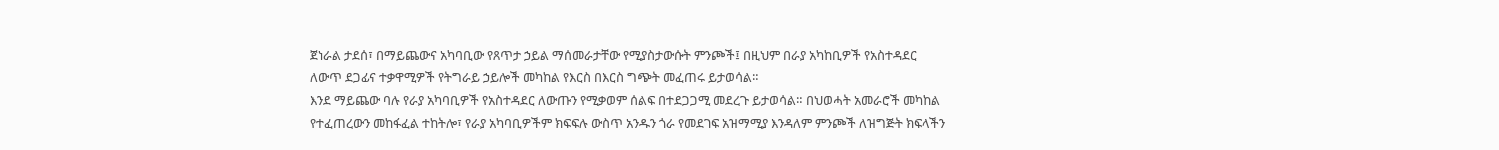ጀነራል ታደሰ፣ በማይጨውና አካባቢው የጸጥታ ኃይል ማሰመራታቸው የሚያስታውሱት ምንጮች፤ በዚህም በራያ አካከቢዎች የአስተዳደር ለውጥ ደጋፊና ተቃዋሚዎች የትግራይ ኃይሎች መካከል የእርስ በእርስ ግጭት መፈጠሩ ይታወሳል።
እንደ ማይጨው ባሉ የራያ አካባቢዎች የአስተዳደር ለውጡን የሚቃወም ሰልፍ በተደጋጋሚ መደረጉ ይታወሳል። በህወሓት አመራሮች መካከል የተፈጠረውን መከፋፈል ተከትሎ፣ የራያ አካባቢዎችም ክፍፍሉ ውስጥ አንዱን ጎራ የመደገፍ አዝማሚያ እንዳለም ምንጮች ለዝግጅት ክፍላችን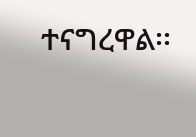ተናግረዋል፡፡